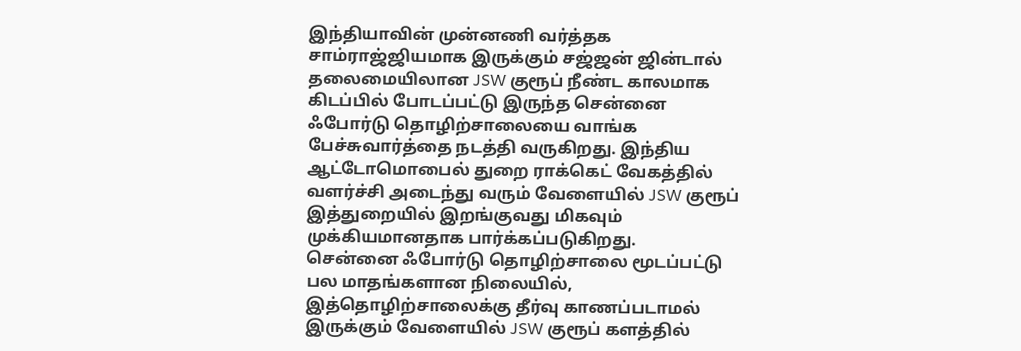இந்தியாவின் முன்னணி வர்த்தக சாம்ராஜ்ஜியமாக இருக்கும் சஜ்ஜன் ஜின்டால் தலைமையிலான JSW குரூப் நீண்ட காலமாக கிடப்பில் போடப்பட்டு இருந்த சென்னை ஃபோர்டு தொழிற்சாலையை வாங்க பேச்சுவார்த்தை நடத்தி வருகிறது. இந்திய ஆட்டோமொபைல் துறை ராக்கெட் வேகத்தில் வளர்ச்சி அடைந்து வரும் வேளையில் JSW குரூப் இத்துறையில் இறங்குவது மிகவும் முக்கியமானதாக பார்க்கப்படுகிறது.
சென்னை ஃபோர்டு தொழிற்சாலை மூடப்பட்டு பல மாதங்களான நிலையில், இத்தொழிற்சாலைக்கு தீர்வு காணப்படாமல் இருக்கும் வேளையில் JSW குரூப் களத்தில்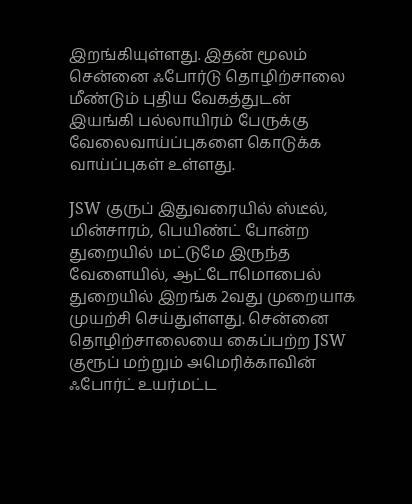இறங்கியுள்ளது. இதன் மூலம் சென்னை ஃபோர்டு தொழிற்சாலை மீண்டும் புதிய வேகத்துடன் இயங்கி பல்லாயிரம் பேருக்கு வேலைவாய்ப்புகளை கொடுக்க வாய்ப்புகள் உள்ளது.

JSW குருப் இதுவரையில் ஸ்டீல், மின்சாரம், பெயிண்ட் போன்ற துறையில் மட்டுமே இருந்த வேளையில், ஆட்டோமொபைல் துறையில் இறங்க 2வது முறையாக முயற்சி செய்துள்ளது. சென்னை தொழிற்சாலையை கைப்பற்ற JSW குரூப் மற்றும் அமெரிக்காவின் ஃபோர்ட் உயர்மட்ட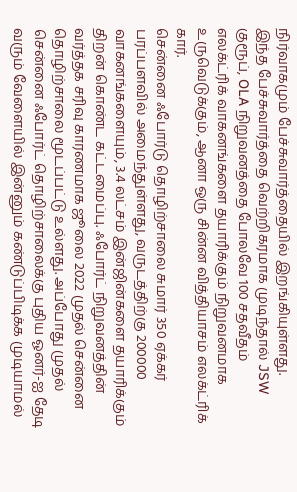நிர்வாகமும் பேச்சுவார்த்தையில் இறங்கியுள்ளது.
இந்த பேச்சுவார்த்தை வெற்றிகரமாக முடிந்தால் JSW குரூப், OLA நிறுவனத்தை போலவே 100 சதவீதம் எலக்ட்ரிக் வாகனங்களை தயாரிக்கும் நிறுவனமாக உருவெடுக்கும், ஆனா ஒரு சின்ன வித்தியாசம் எலக்ட்ரிக் கார்.
சென்னை ஃபோர்டு தொழிற்சாலை சுமார் 350 ஏக்கர் பரப்பளவில் அமைந்துள்ளது, வருடத்திற்கு 200000 வாகனங்களையும், 3.4 லட்சம் இன்ஜின்களை தயாரிக்கும் திறன் கொண்ட கட்டமைப்பு. ஃபோர்ட் நிறுவனத்தின் வர்த்தக சரிவு காரணமாக ஜூலை 2022 முதல் சென்னை தொழிற்சாலை மூடப்பட்டு உல்ளது. அப்போது முதல் சென்னை ஃபோர்ட் தொழிற்சாலைக்கு புதிய ஓனர்-ஐ தேடி வரும் வேளையில் இன்னும் கண்டுப்பிடிக்க முடியாமல்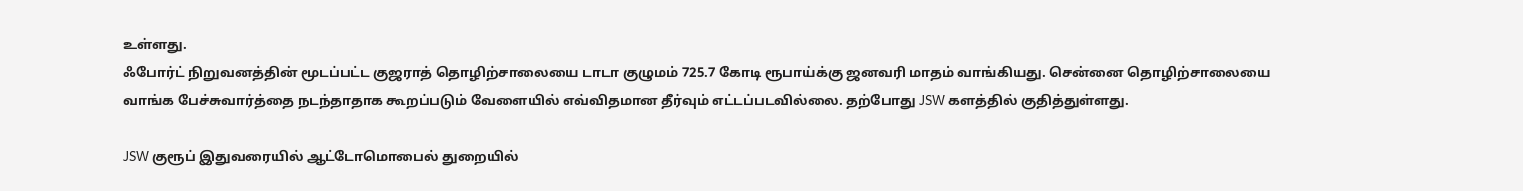உள்ளது.
ஃபோர்ட் நிறுவனத்தின் மூடப்பட்ட குஜராத் தொழிற்சாலையை டாடா குழுமம் 725.7 கோடி ரூபாய்க்கு ஜனவரி மாதம் வாங்கியது. சென்னை தொழிற்சாலையை வாங்க பேச்சுவார்த்தை நடந்தாதாக கூறப்படும் வேளையில் எவ்விதமான தீர்வும் எட்டப்படவில்லை. தற்போது JSW களத்தில் குதித்துள்ளது.

JSW குரூப் இதுவரையில் ஆட்டோமொபைல் துறையில்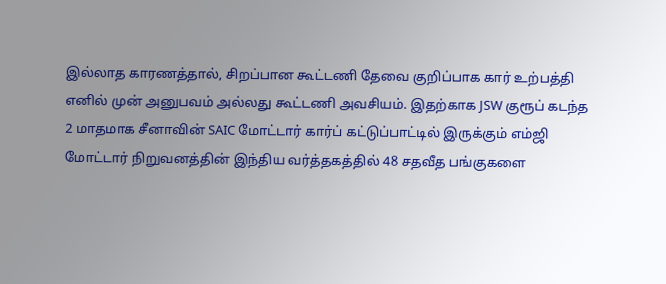இல்லாத காரணத்தால், சிறப்பான கூட்டணி தேவை குறிப்பாக கார் உற்பத்தி எனில் முன் அனுபவம் அல்லது கூட்டணி அவசியம். இதற்காக JSW குரூப் கடந்த 2 மாதமாக சீனாவின் SAIC மோட்டார் கார்ப் கட்டுப்பாட்டில் இருக்கும் எம்ஜி மோட்டார் நிறுவனத்தின் இந்திய வர்த்தகத்தில் 48 சதவீத பங்குகளை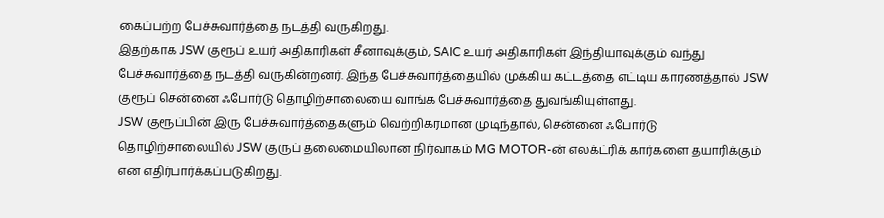கைப்பற்ற பேச்சுவார்த்தை நடத்தி வருகிறது.
இதற்காக JSW குரூப் உயர் அதிகாரிகள் சீனாவுக்கும், SAIC உயர் அதிகாரிகள் இந்தியாவுக்கும் வந்து பேச்சுவார்த்தை நடத்தி வருகின்றனர். இந்த பேச்சுவார்த்தையில் முக்கிய கட்டத்தை எட்டிய காரணத்தால் JSW குரூப் சென்னை ஃபோர்டு தொழிற்சாலையை வாங்க பேச்சுவார்த்தை துவங்கியுள்ளது.
JSW குரூப்பின் இரு பேச்சுவார்த்தைகளும் வெற்றிகரமான முடிந்தால், சென்னை ஃபோர்டு தொழிற்சாலையில் JSW குருப் தலைமையிலான நிர்வாகம் MG MOTOR-ன் எலக்ட்ரிக் கார்களை தயாரிக்கும் என எதிர்பார்க்கப்படுகிறது.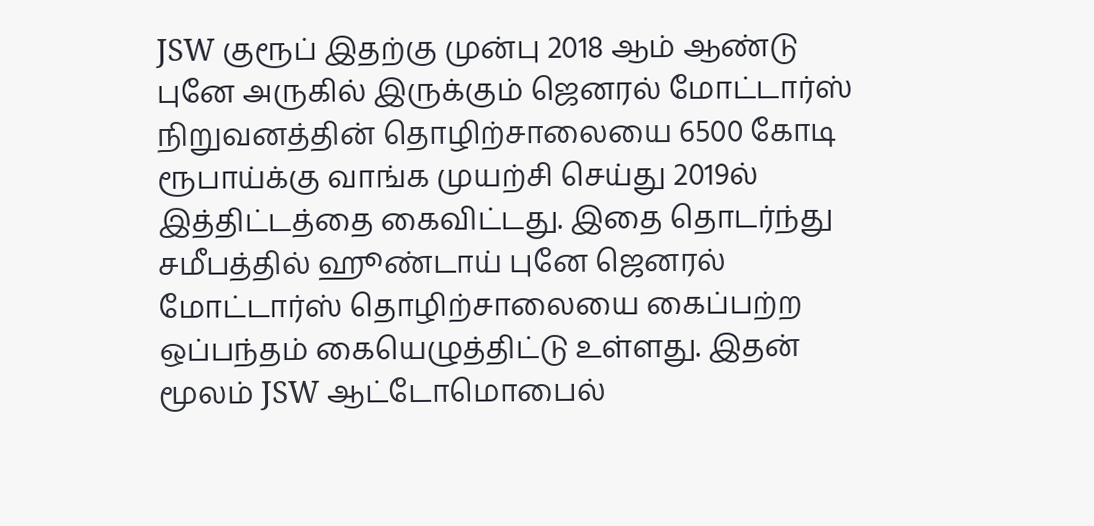JSW குரூப் இதற்கு முன்பு 2018 ஆம் ஆண்டு புனே அருகில் இருக்கும் ஜெனரல் மோட்டார்ஸ் நிறுவனத்தின் தொழிற்சாலையை 6500 கோடி ரூபாய்க்கு வாங்க முயற்சி செய்து 2019ல் இத்திட்டத்தை கைவிட்டது. இதை தொடர்ந்து சமீபத்தில் ஹூண்டாய் புனே ஜெனரல் மோட்டார்ஸ் தொழிற்சாலையை கைப்பற்ற ஒப்பந்தம் கையெழுத்திட்டு உள்ளது. இதன் மூலம் JSW ஆட்டோமொபைல்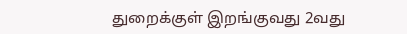துறைக்குள் இறங்குவது 2வது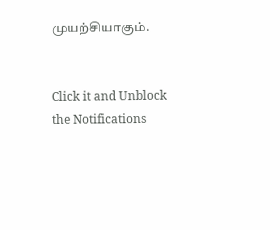முயற்சியாகும்.


Click it and Unblock the Notifications